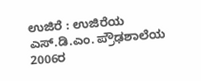ಉಜಿರೆ : ಉಜಿರೆಯ ಎಸ್.ಡಿ.ಎಂ. ಪ್ರೌಢಶಾಲೆಯ 2006ರ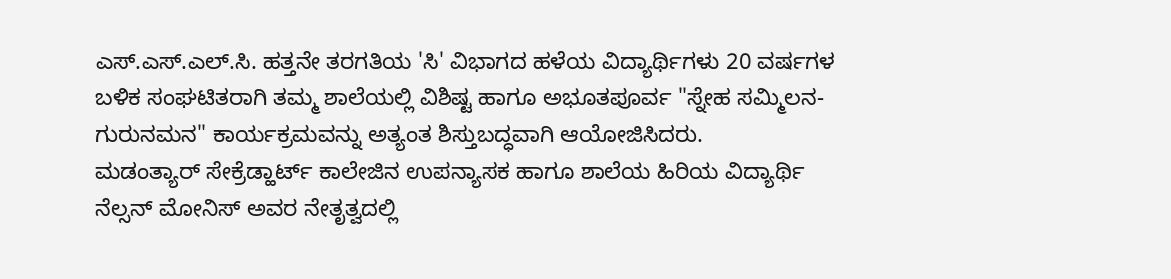ಎಸ್.ಎಸ್.ಎಲ್.ಸಿ. ಹತ್ತನೇ ತರಗತಿಯ 'ಸಿ' ವಿಭಾಗದ ಹಳೆಯ ವಿದ್ಯಾರ್ಥಿಗಳು 20 ವರ್ಷಗಳ ಬಳಿಕ ಸಂಘಟಿತರಾಗಿ ತಮ್ಮ ಶಾಲೆಯಲ್ಲಿ ವಿಶಿಷ್ಟ ಹಾಗೂ ಅಭೂತಪೂರ್ವ "ಸ್ನೇಹ ಸಮ್ಮಿಲನ-ಗುರುನಮನ" ಕಾರ್ಯಕ್ರಮವನ್ನು ಅತ್ಯಂತ ಶಿಸ್ತುಬದ್ಧವಾಗಿ ಆಯೋಜಿಸಿದರು.
ಮಡಂತ್ಯಾರ್ ಸೇಕ್ರೆಡ್ಹಾರ್ಟ್ ಕಾಲೇಜಿನ ಉಪನ್ಯಾಸಕ ಹಾಗೂ ಶಾಲೆಯ ಹಿರಿಯ ವಿದ್ಯಾರ್ಥಿ ನೆಲ್ಸನ್ ಮೋನಿಸ್ ಅವರ ನೇತೃತ್ವದಲ್ಲಿ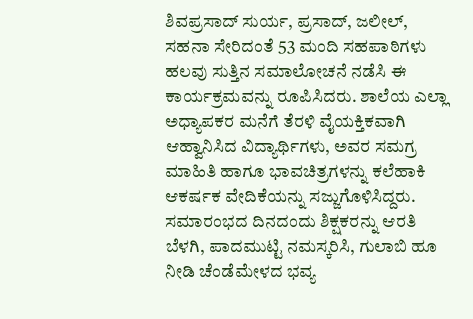ಶಿವಪ್ರಸಾದ್ ಸುರ್ಯ, ಪ್ರಸಾದ್, ಜಲೀಲ್, ಸಹನಾ ಸೇರಿದಂತೆ 53 ಮಂದಿ ಸಹಪಾಠಿಗಳು ಹಲವು ಸುತ್ತಿನ ಸಮಾಲೋಚನೆ ನಡೆಸಿ ಈ ಕಾರ್ಯಕ್ರಮವನ್ನು ರೂಪಿಸಿದರು. ಶಾಲೆಯ ಎಲ್ಲಾ ಅಧ್ಯಾಪಕರ ಮನೆಗೆ ತೆರಳಿ ವೈಯಕ್ತಿಕವಾಗಿ ಆಹ್ವಾನಿಸಿದ ವಿದ್ಯಾರ್ಥಿಗಳು, ಅವರ ಸಮಗ್ರ ಮಾಹಿತಿ ಹಾಗೂ ಭಾವಚಿತ್ರಗಳನ್ನು ಕಲೆಹಾಕಿ ಆಕರ್ಷಕ ವೇದಿಕೆಯನ್ನು ಸಜ್ಜುಗೊಳಿಸಿದ್ದರು.
ಸಮಾರಂಭದ ದಿನದಂದು ಶಿಕ್ಷಕರನ್ನು ಆರತಿ ಬೆಳಗಿ, ಪಾದಮುಟ್ಟಿ ನಮಸ್ಕರಿಸಿ, ಗುಲಾಬಿ ಹೂ ನೀಡಿ ಚೆಂಡೆಮೇಳದ ಭವ್ಯ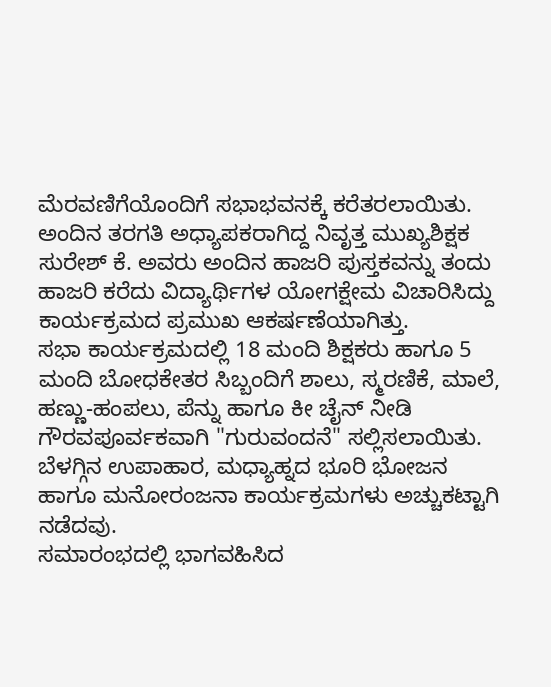ಮೆರವಣಿಗೆಯೊಂದಿಗೆ ಸಭಾಭವನಕ್ಕೆ ಕರೆತರಲಾಯಿತು. ಅಂದಿನ ತರಗತಿ ಅಧ್ಯಾಪಕರಾಗಿದ್ದ ನಿವೃತ್ತ ಮುಖ್ಯಶಿಕ್ಷಕ ಸುರೇಶ್ ಕೆ. ಅವರು ಅಂದಿನ ಹಾಜರಿ ಪುಸ್ತಕವನ್ನು ತಂದು ಹಾಜರಿ ಕರೆದು ವಿದ್ಯಾರ್ಥಿಗಳ ಯೋಗಕ್ಷೇಮ ವಿಚಾರಿಸಿದ್ದು ಕಾರ್ಯಕ್ರಮದ ಪ್ರಮುಖ ಆಕರ್ಷಣೆಯಾಗಿತ್ತು.
ಸಭಾ ಕಾರ್ಯಕ್ರಮದಲ್ಲಿ 18 ಮಂದಿ ಶಿಕ್ಷಕರು ಹಾಗೂ 5 ಮಂದಿ ಬೋಧಕೇತರ ಸಿಬ್ಬಂದಿಗೆ ಶಾಲು, ಸ್ಮರಣಿಕೆ, ಮಾಲೆ, ಹಣ್ಣು-ಹಂಪಲು, ಪೆನ್ನು ಹಾಗೂ ಕೀ ಚೈನ್ ನೀಡಿ ಗೌರವಪೂರ್ವಕವಾಗಿ "ಗುರುವಂದನೆ" ಸಲ್ಲಿಸಲಾಯಿತು. ಬೆಳಗ್ಗಿನ ಉಪಾಹಾರ, ಮಧ್ಯಾಹ್ನದ ಭೂರಿ ಭೋಜನ ಹಾಗೂ ಮನೋರಂಜನಾ ಕಾರ್ಯಕ್ರಮಗಳು ಅಚ್ಚುಕಟ್ಟಾಗಿ ನಡೆದವು.
ಸಮಾರಂಭದಲ್ಲಿ ಭಾಗವಹಿಸಿದ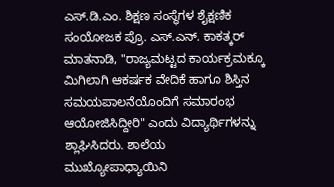ಎಸ್.ಡಿ.ಎಂ. ಶಿಕ್ಷಣ ಸಂಸ್ಥೆಗಳ ಶೈಕ್ಷಣಿಕ ಸಂಯೋಜಕ ಪ್ರೊ. ಎಸ್.ಎನ್. ಕಾಕತ್ಕರ್ ಮಾತನಾಡಿ, "ರಾಜ್ಯಮಟ್ಟದ ಕಾರ್ಯಕ್ರಮಕ್ಕೂ ಮಿಗಿಲಾಗಿ ಆಕರ್ಷಕ ವೇದಿಕೆ ಹಾಗೂ ಶಿಸ್ತಿನ ಸಮಯಪಾಲನೆಯೊಂದಿಗೆ ಸಮಾರಂಭ ಆಯೋಜಿಸಿದ್ದೀರಿ" ಎಂದು ವಿದ್ಯಾರ್ಥಿಗಳನ್ನು ಶ್ಲಾಘಿಸಿದರು. ಶಾಲೆಯ ಮುಖ್ಯೋಪಾಧ್ಯಾಯಿನಿ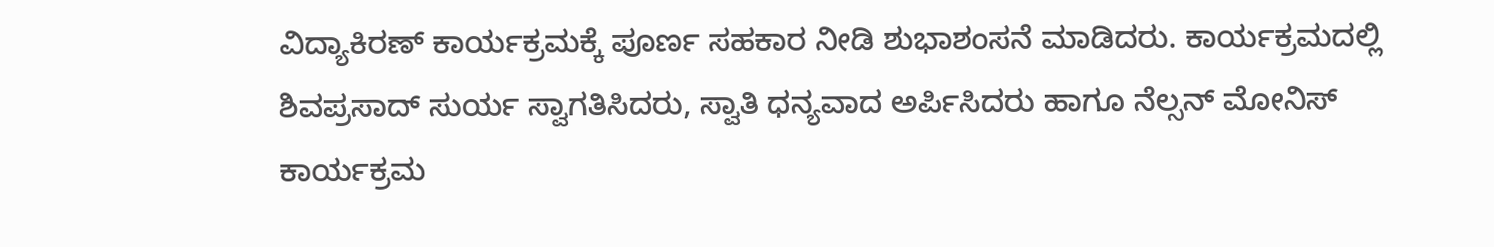ವಿದ್ಯಾಕಿರಣ್ ಕಾರ್ಯಕ್ರಮಕ್ಕೆ ಪೂರ್ಣ ಸಹಕಾರ ನೀಡಿ ಶುಭಾಶಂಸನೆ ಮಾಡಿದರು. ಕಾರ್ಯಕ್ರಮದಲ್ಲಿ ಶಿವಪ್ರಸಾದ್ ಸುರ್ಯ ಸ್ವಾಗತಿಸಿದರು, ಸ್ವಾತಿ ಧನ್ಯವಾದ ಅರ್ಪಿಸಿದರು ಹಾಗೂ ನೆಲ್ಸನ್ ಮೋನಿಸ್ ಕಾರ್ಯಕ್ರಮ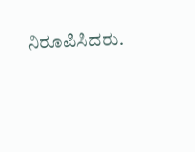ನಿರೂಪಿಸಿದರು.